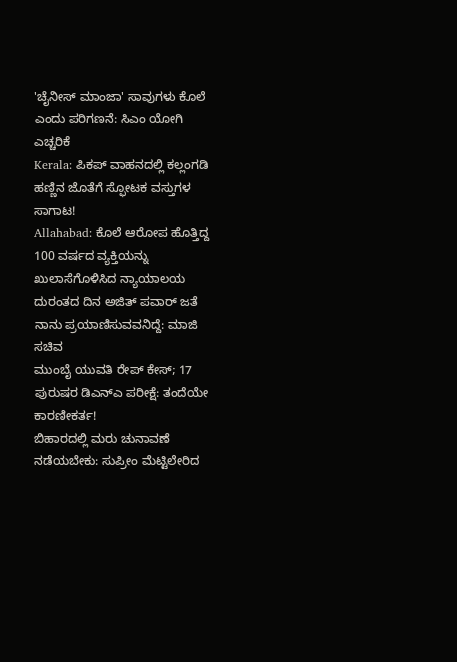'ಚೈನೀಸ್ ಮಾಂಜಾ' ಸಾವುಗಳು ಕೊಲೆ ಎಂದು ಪರಿಗಣನೆ: ಸಿಎಂ ಯೋಗಿ ಎಚ್ಚರಿಕೆ
Kerala: ಪಿಕಪ್ ವಾಹನದಲ್ಲಿ ಕಲ್ಲಂಗಡಿ ಹಣ್ಣಿನ ಜೊತೆಗೆ ಸ್ಫೋಟಕ ವಸ್ತುಗಳ ಸಾಗಾಟ!
Allahabad: ಕೊಲೆ ಆರೋಪ ಹೊತ್ತಿದ್ದ 100 ವರ್ಷದ ವ್ಯಕ್ತಿಯನ್ನು ಖುಲಾಸೆಗೊಳಿಸಿದ ನ್ಯಾಯಾಲಯ
ದುರಂತದ ದಿನ ಅಜಿತ್ ಪವಾರ್ ಜತೆ ನಾನು ಪ್ರಯಾಣಿಸುವವನಿದ್ದೆ: ಮಾಜಿ ಸಚಿವ
ಮುಂಬೈ ಯುವತಿ ರೇಪ್ ಕೇಸ್; 17 ಪುರುಷರ ಡಿಎನ್ಎ ಪರೀಕ್ಷೆ: ತಂದೆಯೇ ಕಾರಣೀಕರ್ತ!
ಬಿಹಾರದಲ್ಲಿ ಮರು ಚುನಾವಣೆ ನಡೆಯಬೇಕು: ಸುಪ್ರೀಂ ಮೆಟ್ಟಿಲೇರಿದ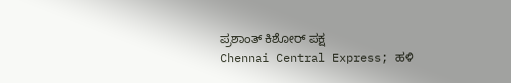ಪ್ರಶಾಂತ್ ಕಿಶೋರ್ ಪಕ್ಷ
Chennai Central Express; ಹಳಿ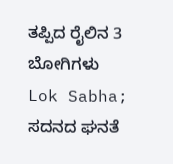ತಪ್ಪಿದ ರೈಲಿನ 3 ಬೋಗಿಗಳು
Lok Sabha; ಸದನದ ಘನತೆ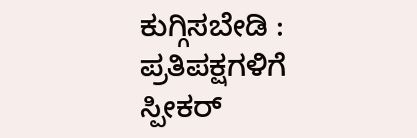ಕುಗ್ಗಿಸಬೇಡಿ : ಪ್ರತಿಪಕ್ಷಗಳಿಗೆ ಸ್ಪೀಕರ್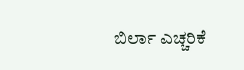ಬಿರ್ಲಾ ಎಚ್ಚರಿಕೆ